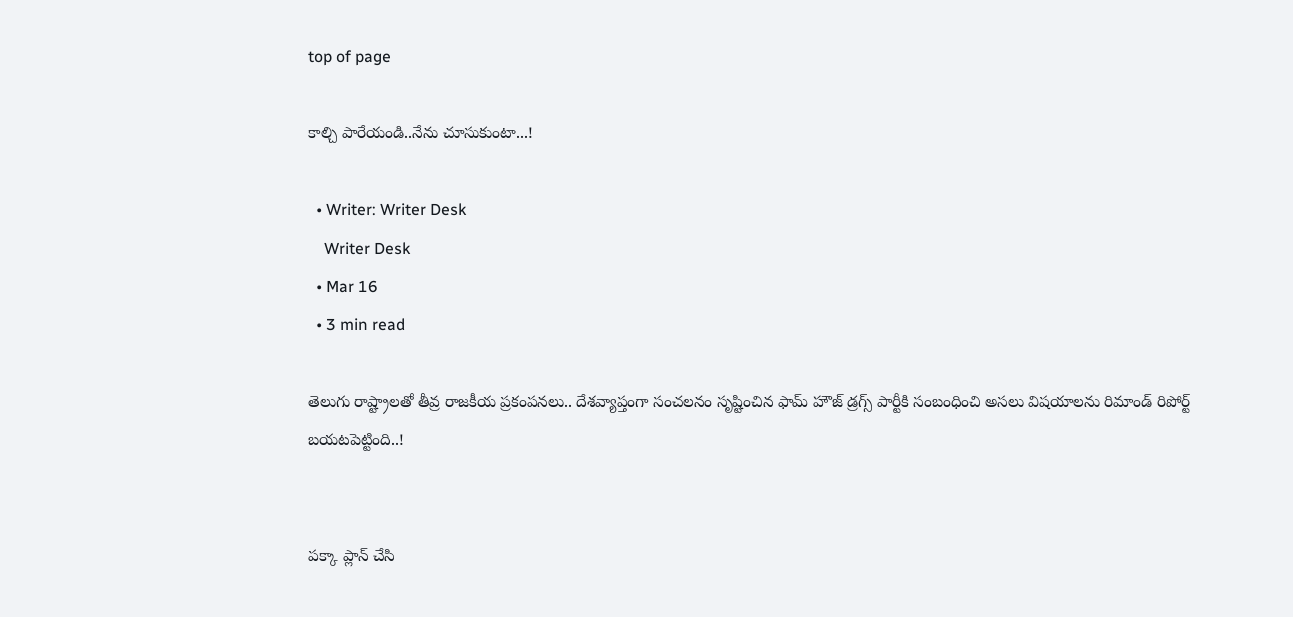top of page

కాల్చి పారేయండి..నేను చూసుకుంటా...!

  • Writer: Writer Desk
    Writer Desk
  • Mar 16
  • 3 min read

తెలుగు రాష్ట్రాలతో తీవ్ర రాజకీయ ప్రకంపనలు.. దేశవ్యాప్తంగా సంచలనం సృష్టించిన ఫామ్ హౌజ్ డ్రగ్స్ పార్టీకి సంబంధించి అసలు విషయాలను రిమాండ్ రిపోర్ట్ బయటపెట్టింది..!


పక్కా ప్లాన్ చేసి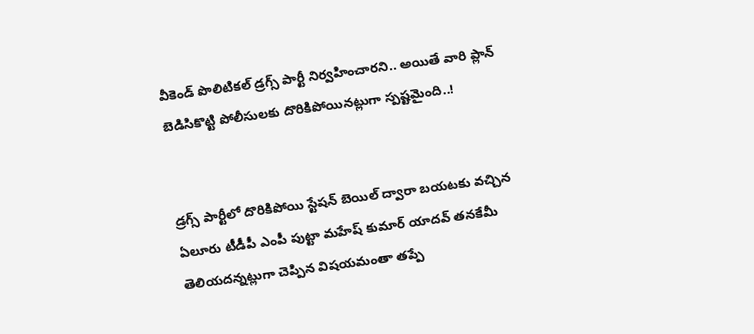వీకెండ్ పొలిటికల్ డ్రగ్స్ పార్టీ నిర్వహించారని.. అయితే వారి ప్లాన్ బెడిసికొట్టి పోలీసులకు దొరికిపోయినట్లుగా స్పష్టమైంది..!


డ్రగ్స్ పార్టీలో దొరికిపోయి స్టేషన్ బెయిల్ ద్వారా బయటకు వచ్చిన ఏలూరు టీడీపీ ఎంపీ పుట్టా మహేష్ కుమార్ యాదవ్ తనకేమీ తెలియదన్నట్లుగా చెప్పిన విషయమంతా తప్పే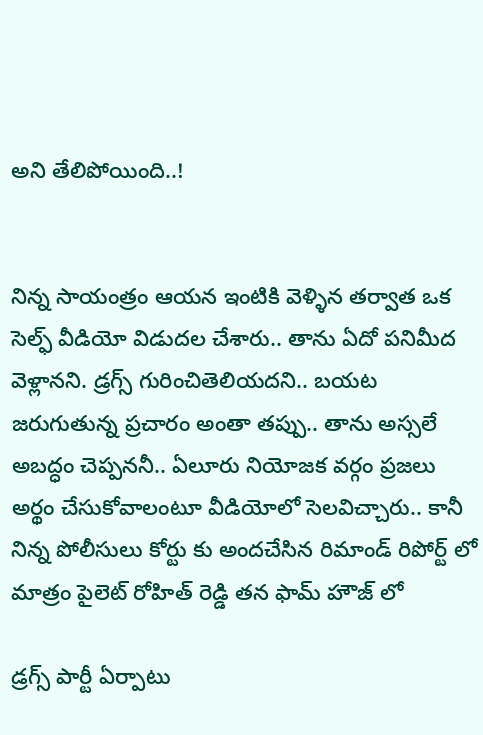అని తేలిపోయింది..!


నిన్న సాయంత్రం ఆయన ఇంటికి వెళ్ళిన తర్వాత ఒక సెల్ఫ్ వీడియో విడుదల చేశారు.. తాను ఏదో పనిమీద వెళ్లానని. డ్రగ్స్ గురించితెలియదని.. బయట జరుగుతున్న ప్రచారం అంతా తప్పు.. తాను అస్సలే అబద్ధం చెప్పననీ.. ఏలూరు నియోజక వర్గం ప్రజలు అర్థం చేసుకోవాలంటూ వీడియోలో సెలవిచ్చారు.. కానీ నిన్న పోలీసులు కోర్టు కు అందచేసిన రిమాండ్ రిపోర్ట్ లో మాత్రం పైలెట్ రోహిత్ రెడ్డి తన ఫామ్ హౌజ్ లో

డ్రగ్స్ పార్టీ ఏర్పాటు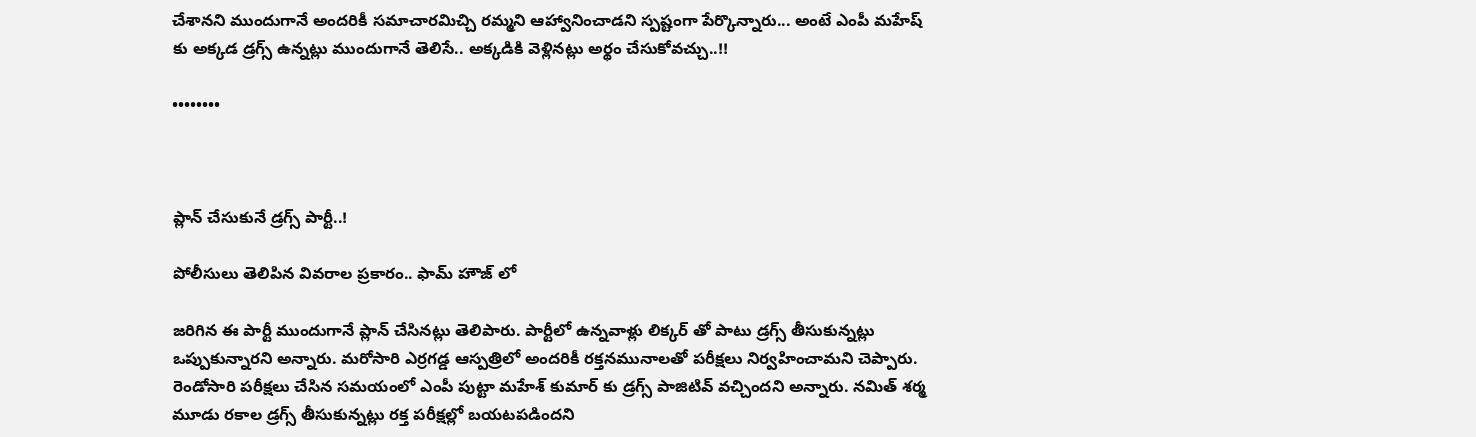చేశానని ముందుగానే అందరికీ సమాచారమిచ్చి రమ్మని ఆహ్వానించాడని స్పష్టంగా పేర్కొన్నారు... అంటే ఎంపీ మహేష్ కు అక్కడ డ్రగ్స్ ఉన్నట్లు ముందుగానే తెలిసే.. అక్కడికి వెళ్లినట్లు అర్థం చేసుకోవచ్చు..!!

••••••••



ప్లాన్ చేసుకునే డ్రగ్స్ పార్టీ..!

పోలీసులు తెలిపిన వివరాల ప్రకారం.. ఫామ్ హౌజ్ లో

జరిగిన ఈ పార్టీ ముందుగానే ప్లాన్ చేసినట్లు తెలిపారు. పార్టీలో ఉన్నవాళ్లు లిక్కర్ తో పాటు డ్రగ్స్ తీసుకున్నట్లు ఒప్పుకున్నారని అన్నారు. మరోసారి ఎర్రగడ్డ ఆస్పత్రిలో అందరికీ రక్తనమునాలతో పరీక్షలు నిర్వహించామని చెప్పారు. రెండోసారి పరీక్షలు చేసిన సమయంలో ఎంపీ పుట్టా మహేశ్ కుమార్ కు డ్రగ్స్ పాజిటివ్ వచ్చిందని అన్నారు. నమిత్ శర్మ మూడు రకాల డ్రగ్స్ తీసుకున్నట్లు రక్త పరీక్షల్లో బయటపడిందని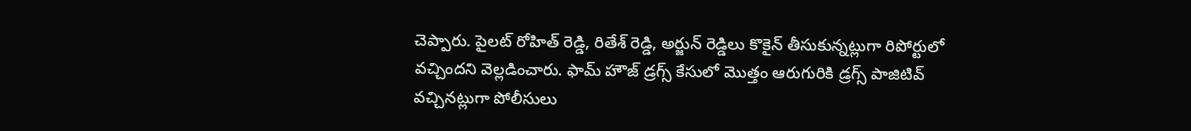చెప్పారు. పైలట్ రోహిత్ రెడ్డి, రితేశ్ రెడ్డి, అర్జున్ రెడ్డిలు కొకైన్ తీసుకున్నట్లుగా రిపోర్టులో వచ్చిందని వెల్లడించారు. ఫామ్ హౌజ్ డ్రగ్స్ కేసులో మొత్తం ఆరుగురికి డ్రగ్స్ పాజిటివ్ వచ్చినట్లుగా పోలీసులు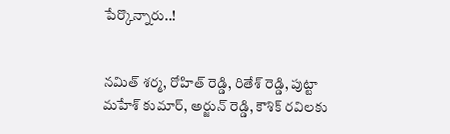పేర్కొన్నారు..!


నమిత్ శర్మ, రోహిత్ రెడ్డి, రితేశ్ రెడ్డి, పుట్టా మహేశ్ కుమార్, అర్జున్ రెడ్డి, కౌశిక్ రవిలకు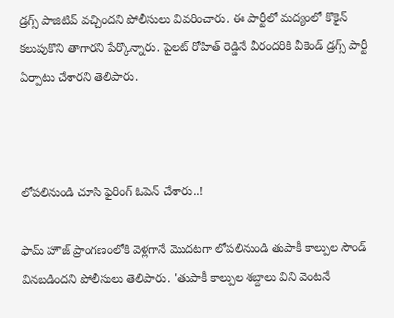డ్రగ్స్ పాజిటివ్ వచ్చిందని పోలీసులు వివరించారు. ఈ పార్టీలో మద్యంలో కొకైన్ కలుపుకొని తాగారని పేర్కొన్నారు. పైలట్ రోహిత్ రెడ్డినే వీరందరికి వీకెండ్ డ్రగ్స్ పార్టీ ఏర్పాటు చేశారని తెలిపారు.



లోపలినుండి చూసి ఫైరింగ్ ఓపెన్ చేశారు..!

ఫామ్ హౌజ్ ప్రాంగణంలోకి వెళ్లగానే మొదటగా లోపలినుండి తుపాకీ కాల్పుల సౌండ్ వినబడిందని పోలీసులు తెలిపారు. 'తుపాకీ కాల్పుల శబ్దాలు విని వెంటనే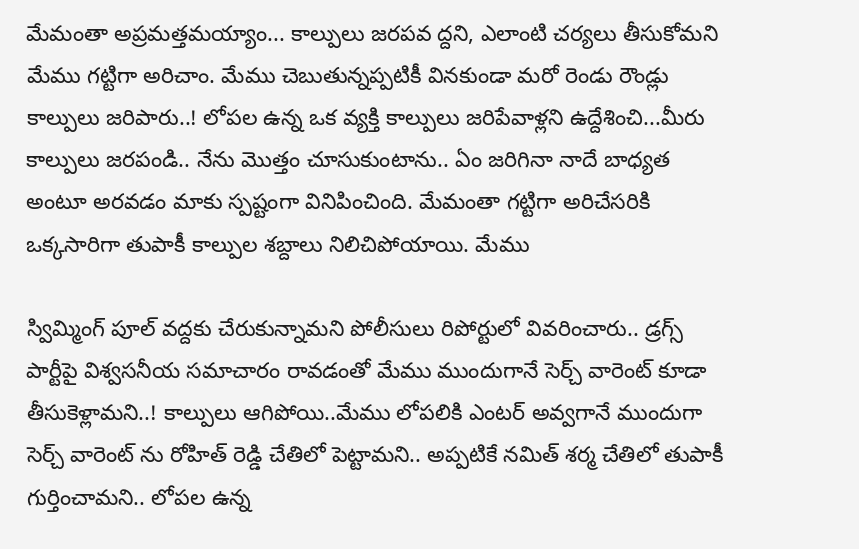మేమంతా అప్రమత్తమయ్యాం... కాల్పులు జరపవ ద్దని, ఎలాంటి చర్యలు తీసుకోమని మేము గట్టిగా అరిచాం. మేము చెబుతున్నప్పటికీ వినకుండా మరో రెండు రౌండ్లు కాల్పులు జరిపారు..! లోపల ఉన్న ఒక వ్యక్తి కాల్పులు జరిపేవాళ్లని ఉద్దేశించి...మీరు కాల్పులు జరపండి.. నేను మొత్తం చూసుకుంటాను.. ఏం జరిగినా నాదే బాధ్యత అంటూ అరవడం మాకు స్పష్టంగా వినిపించింది. మేమంతా గట్టిగా అరిచేసరికి ఒక్కసారిగా తుపాకీ కాల్పుల శబ్దాలు నిలిచిపోయాయి. మేము

స్విమ్మింగ్ పూల్ వద్దకు చేరుకున్నామని పోలీసులు రిపోర్టులో వివరించారు.. డ్రగ్స్ పార్టీపై విశ్వసనీయ సమాచారం రావడంతో మేము ముందుగానే సెర్చ్ వారెంట్ కూడా తీసుకెళ్లామని..! కాల్పులు ఆగిపోయి..మేము లోపలికి ఎంటర్ అవ్వగానే ముందుగా సెర్చ్ వారెంట్ ను రోహిత్ రెడ్డి చేతిలో పెట్టామని.. అప్పటికే నమిత్ శర్మ చేతిలో తుపాకీ గుర్తించామని.. లోపల ఉన్న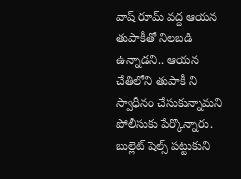వాష్ రూమ్ వద్ద ఆయన తుపాకీతో నిలబడి ఉన్నాడని.. ఆయన చేతిలోని తుపాకీ ని స్వాధీనం చేసుకున్నామని పోలీసుకు పేర్కొన్నారు. బుల్లెట్ షెల్స్ పట్టుకుని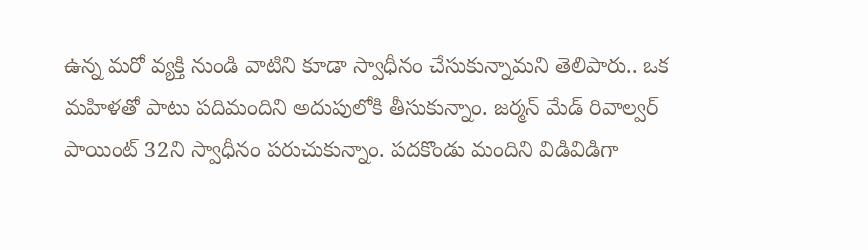ఉన్న మరో వ్యక్తి నుండి వాటిని కూడా స్వాధీనం చేసుకున్నామని తెలిపారు.. ఒక మహిళతో పాటు పదిమందిని అదుపులోకి తీసుకున్నాం. జర్మన్ మేడ్ రివాల్వర్ పాయింట్ 32ని స్వాధీనం పరుచుకున్నాం. పదకొండు మందిని విడివిడిగా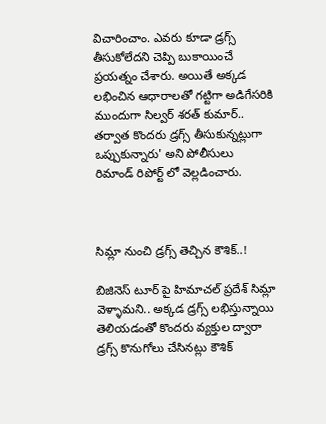విచారించాం. ఎవరు కూడా డ్రగ్స్ తీసుకోలేదని చెప్పి బుకాయించే ప్రయత్నం చేశారు. అయితే అక్కడ లభించిన ఆధారాలతో గట్టిగా అడిగేసరికి ముందుగా సిల్వర్ శరత్ కుమార్.. తర్వాత కొందరు డ్రగ్స్ తీసుకున్నట్లుగా ఒప్పుకున్నారు' అని పోలీసులు రిమాండ్ రిపోర్ట్ లో వెల్లడించారు.



సిమ్లా నుంచి డ్రగ్స్ తెచ్చిన కౌశిక్..!

బిజినెస్ టూర్ పై హిమాచల్ ప్రదేశ్ సిమ్లా వెళ్ళామని.. అక్కడ డ్రగ్స్ లభిస్తున్నాయి తెలియడంతో కొందరు వ్యక్తుల ద్వారా డ్రగ్స్ కొనుగోలు చేసినట్లు కౌశిక్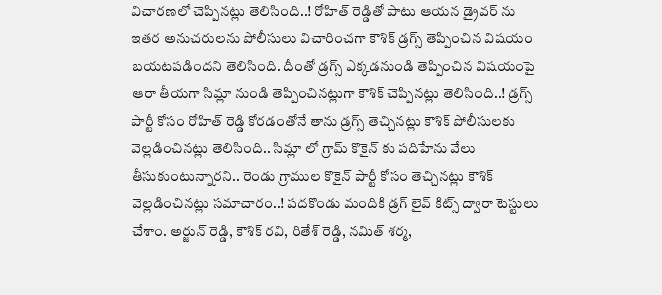విచారణలో చెప్పినట్లు తెలిసింది..! రోహిత్ రెడ్డితో పాటు ఆయన డ్రైవర్ ను ఇతర అనుచరులను పోలీసులు విచారించగా కౌశిక్ డ్రగ్స్ తెప్పించిన విషయం బయటపడిందని తెలిసింది. దీంతో డ్రగ్స్ ఎక్కడనుండి తెప్పించిన విషయంపై ఆరా తీయగా సిమ్లా నుండి తెప్పించినట్లుగా కౌశిక్ చెప్పినట్లు తెలిసింది..! డ్రగ్స్ పార్టీ కోసం రోహిత్ రెడ్డి కోరడంతోనే తాను డ్రగ్స్ తెచ్చినట్లు కౌశిక్ పోలీసులకు వెల్లడించినట్లు తెలిసింది.. సిమ్లా లో గ్రామ్ కొకైన్ కు పదిహేను వేలు తీసుకుంటున్నారని.. రెండు గ్రాముల కొకైన్ పార్టీ కోసం తెచ్చినట్లు కౌశిక్ వెల్లడించినట్లు సమాచారం..! పదకొండు మందికి డ్రగ్ లైవ్ కిట్స్ ద్వారా టెస్టులు చేశాం. అర్జున్ రెడ్డి, కౌశిక్ రవి, రితేశ్ రెడ్డి, నమిత్ శర్మ,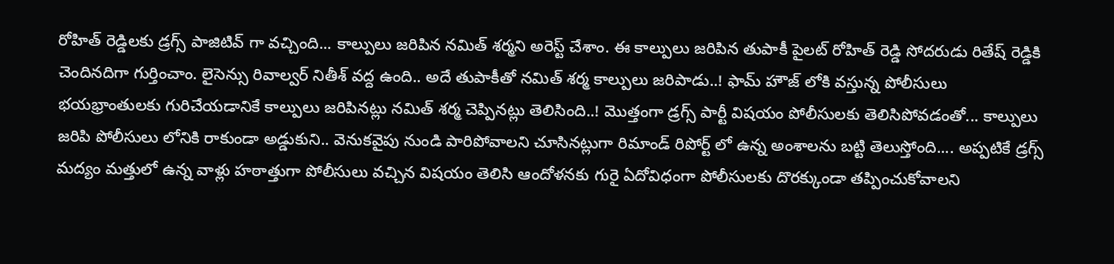రోహిత్ రెడ్డిలకు డ్రగ్స్ పాజిటివ్ గా వచ్చింది... కాల్పులు జరిపిన నమిత్ శర్మని అరెస్ట్ చేశాం. ఈ కాల్పులు జరిపిన తుపాకీ పైలట్ రోహిత్ రెడ్డి సోదరుడు రితేష్ రెడ్డికి చెందినదిగా గుర్తించాం. లైసెన్సు రివాల్వర్ నితీశ్ వద్ద ఉంది.. అదే తుపాకీతో నమిత్ శర్మ కాల్పులు జరిపాడు..! ఫామ్ హౌజ్ లోకి వస్తున్న పోలీసులు భయభ్రాంతులకు గురిచేయడానికే కాల్పులు జరిపినట్లు నమిత్ శర్మ చెప్పినట్లు తెలిసింది..! మొత్తంగా డ్రగ్స్ పార్టీ విషయం పోలీసులకు తెలిసిపోవడంతో... కాల్పులు జరిపి పోలీసులు లోనికి రాకుండా అడ్డుకుని.. వెనుకవైపు నుండి పారిపోవాలని చూసినట్లుగా రిమాండ్ రిపోర్ట్ లో ఉన్న అంశాలను బట్టి తెలుస్తోంది.... అప్పటికే డ్రగ్స్ మద్యం మత్తులో ఉన్న వాళ్లు హఠాత్తుగా పోలీసులు వచ్చిన విషయం తెలిసి ఆందోళనకు గురై ఏదోవిధంగా పోలీసులకు దొరక్కుండా తప్పించుకోవాలని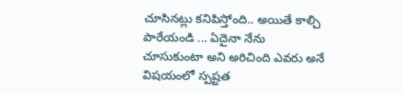చూసినట్లు కనిపిస్తోంది.. అయితే కాల్చి పారేయండి ... ఏదైనా నేను చూసుకుంటా అని అరిచింది ఎవరు అనే విషయంలో స్పష్టత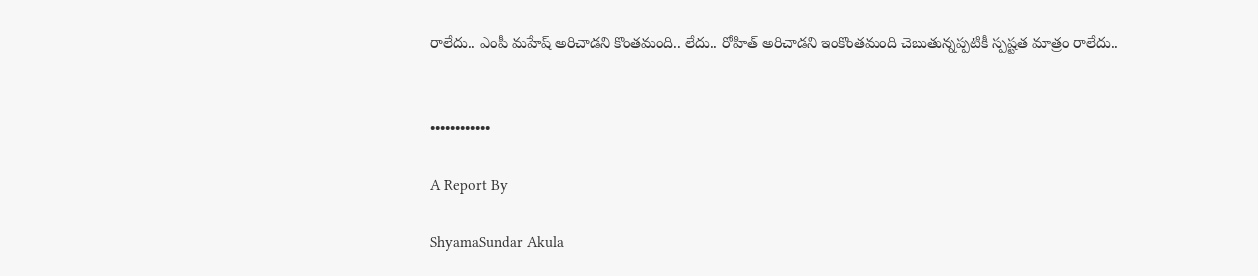రాలేదు.. ఎంపీ మహేష్ అరిచాడని కొంతమంది.. లేదు.. రోహిత్ అరిచాడని ఇంకొంతమంది చెబుతున్నప్పటికీ స్పష్టత మాత్రం రాలేదు..


••••••••••••

A Report By

ShyamaSundar Akula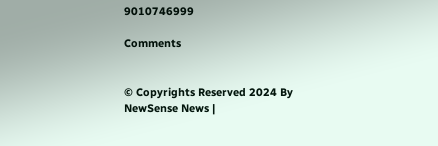9010746999

Comments


© Copyrights Reserved 2024 By NewSense News |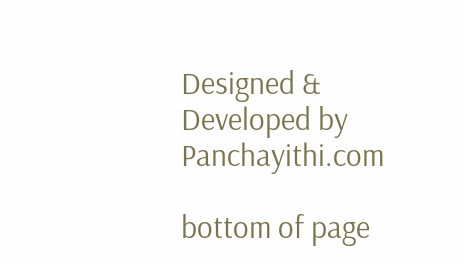Designed & Developed by Panchayithi.com

bottom of page